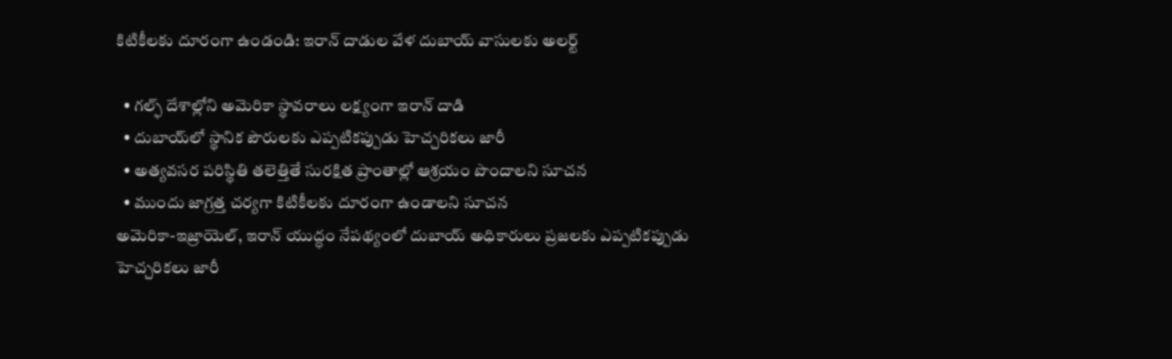కిటికీలకు దూరంగా ఉండండి: ఇరాన్ దాడుల వేళ దుబాయ్ వాసులకు అలర్ట్

  • గల్ఫ్ దేశాల్లోని అమెరికా స్థావరాలు లక్ష్యంగా ఇరాన్ దాడి
  • దుబాయ్‌లో స్థానిక పౌరులకు ఎప్పటికప్పుడు హెచ్చరికలు జారీ
  • అత్యవసర పరిస్థితి తలెత్తితే సురక్షిత ప్రాంతాల్లో ఆశ్రయం పొందాలని సూచన
  • ముందు జాగ్రత్త చర్యగా కిటికీలకు దూరంగా ఉండాలని సూచన
అమెరికా-ఇజ్రాయెల్, ఇరాన్ యుద్ధం నేపథ్యంలో దుబాయ్ అధికారులు ప్రజలకు ఎప్పటికప్పుడు హెచ్చరికలు జారీ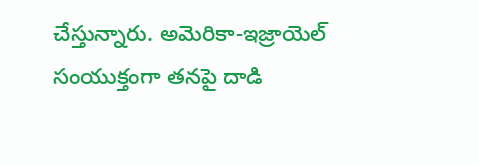చేస్తున్నారు. అమెరికా-ఇజ్రాయెల్ సంయుక్తంగా తనపై దాడి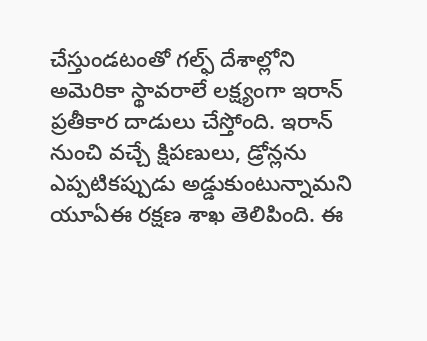చేస్తుండటంతో గల్ఫ్ దేశాల్లోని అమెరికా స్థావరాలే లక్ష్యంగా ఇరాన్ ప్రతీకార దాడులు చేస్తోంది. ఇరాన్ నుంచి వచ్చే క్షిపణులు, డ్రోన్లను ఎప్పటికప్పుడు అడ్డుకుంటున్నామని యూఏఈ రక్షణ శాఖ తెలిపింది. ఈ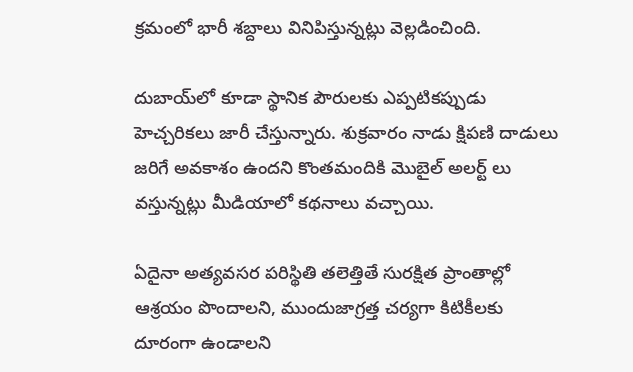క్రమంలో భారీ శబ్దాలు వినిపిస్తున్నట్లు వెల్లడించింది.

దుబాయ్‌లో కూడా స్థానిక పౌరులకు ఎప్పటికప్పుడు హెచ్చరికలు జారీ చేస్తున్నారు. శుక్రవారం నాడు క్షిపణి దాడులు జరిగే అవకాశం ఉందని కొంతమందికి మొబైల్ అలర్ట్ లు వస్తున్నట్లు మీడియాలో కథనాలు వచ్చాయి.

ఏదైనా అత్యవసర పరిస్థితి తలెత్తితే సురక్షిత ప్రాంతాల్లో ఆశ్రయం పొందాలని, ముందుజాగ్రత్త చర్యగా కిటికీలకు దూరంగా ఉండాలని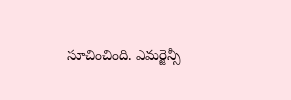సూచించింది. ఎమర్జెన్సీ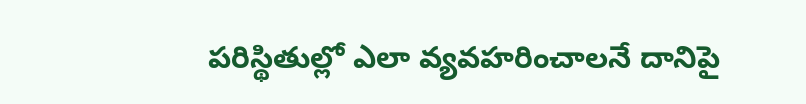పరిస్థితుల్లో ఎలా వ్యవహరించాలనే దానిపై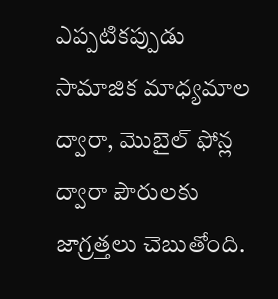ఎప్పటికప్పుడు సామాజిక మాధ్యమాల ద్వారా, మొబైల్ ఫోన్ల ద్వారా పౌరులకు జాగ్రత్తలు చెబుతోంది.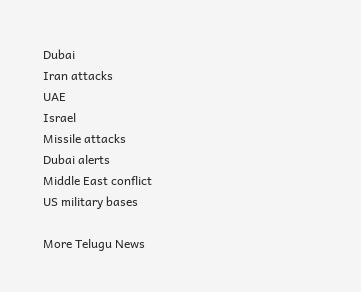Dubai
Iran attacks
UAE
Israel
Missile attacks
Dubai alerts
Middle East conflict
US military bases

More Telugu News